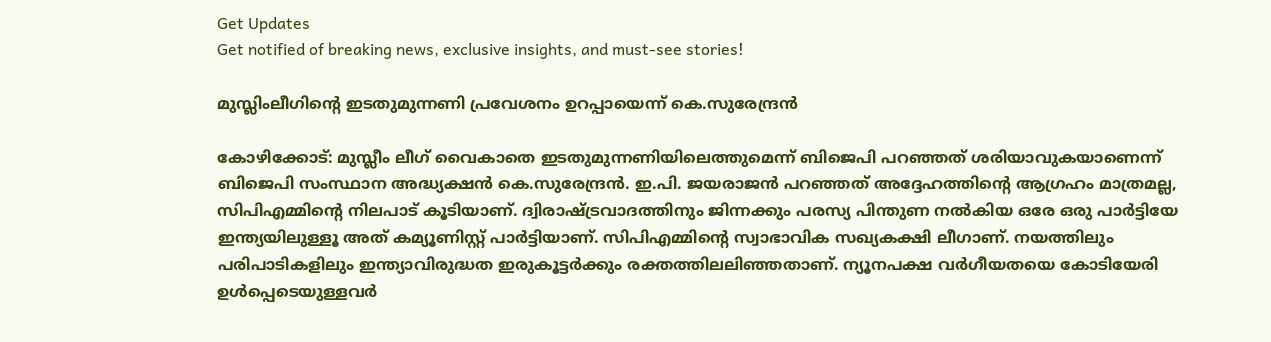Get Updates
Get notified of breaking news, exclusive insights, and must-see stories!

മുസ്ലിംലീഗിന്റെ ഇടതുമുന്നണി പ്രവേശനം ഉറപ്പായെന്ന് കെ.സുരേന്ദ്രന്‍

കോഴിക്കോട്: മുസ്ലീം ലീഗ് വൈകാതെ ഇടതുമുന്നണിയിലെത്തുമെന്ന് ബിജെപി പറഞ്ഞത് ശരിയാവുകയാണെന്ന് ബിജെപി സംസ്ഥാന അദ്ധ്യക്ഷന്‍ കെ.സുരേന്ദ്രന്‍. ഇ.പി. ജയരാജന്‍ പറഞ്ഞത് അദ്ദേഹത്തിന്റെ ആഗ്രഹം മാത്രമല്ല, സിപിഎമ്മിന്റെ നിലപാട് കൂടിയാണ്. ദ്വിരാഷ്ട്രവാദത്തിനും ജിന്നക്കും പരസ്യ പിന്തുണ നല്‍കിയ ഒരേ ഒരു പാര്‍ട്ടിയേ ഇന്ത്യയിലുള്ളൂ അത് കമ്യൂണിസ്റ്റ് പാര്‍ട്ടിയാണ്. സിപിഎമ്മിന്റെ സ്വാഭാവിക സഖ്യകക്ഷി ലീഗാണ്. നയത്തിലും പരിപാടികളിലും ഇന്ത്യാവിരുദ്ധത ഇരുകൂട്ടര്‍ക്കും രക്തത്തിലലിഞ്ഞതാണ്. ന്യൂനപക്ഷ വര്‍ഗീയതയെ കോടിയേരി ഉള്‍പ്പെടെയുള്ളവര്‍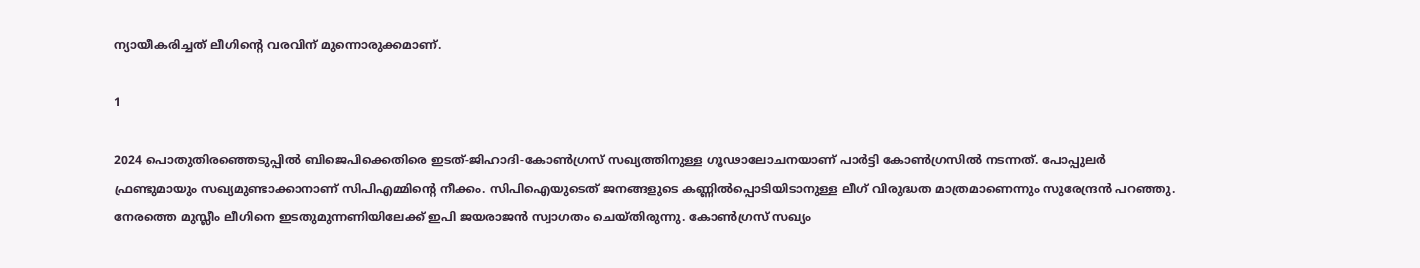ന്യായീകരിച്ചത് ലീഗിന്റെ വരവിന് മുന്നൊരുക്കമാണ്.

1

2024 പൊതുതിരഞ്ഞെടുപ്പില്‍ ബിജെപിക്കെതിരെ ഇടത്-ജിഹാദി-കോണ്‍ഗ്രസ് സഖ്യത്തിനുള്ള ഗൂഢാലോചനയാണ് പാര്‍ട്ടി കോണ്‍ഗ്രസില്‍ നടന്നത്. പോപ്പുലര്‍ ഫ്രണ്ടുമായും സഖ്യമുണ്ടാക്കാനാണ് സിപിഎമ്മിന്റെ നീക്കം. സിപിഐയുടെത് ജനങ്ങളുടെ കണ്ണില്‍പ്പൊടിയിടാനുള്ള ലീഗ് വിരുദ്ധത മാത്രമാണെന്നും സുരേന്ദ്രന്‍ പറഞ്ഞു. നേരത്തെ മുസ്ലീം ലീഗിനെ ഇടതുമുന്നണിയിലേക്ക് ഇപി ജയരാജന്‍ സ്വാഗതം ചെയ്തിരുന്നു. കോണ്‍ഗ്രസ് സഖ്യം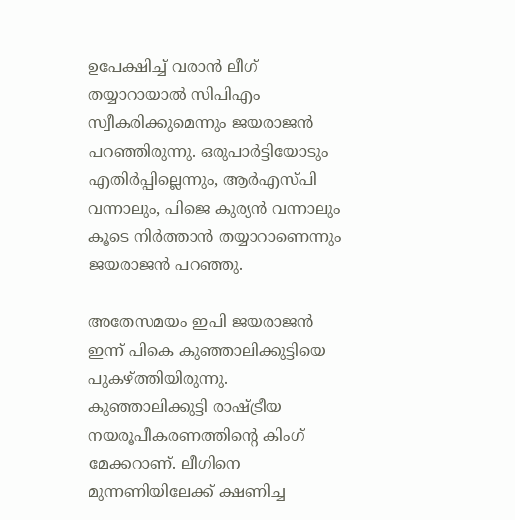ഉപേക്ഷിച്ച് വരാന്‍ ലീഗ് തയ്യാറായാല്‍ സിപിഎം സ്വീകരിക്കുമെന്നും ജയരാജന്‍ പറഞ്ഞിരുന്നു. ഒരുപാര്‍ട്ടിയോടും എതിര്‍പ്പില്ലെന്നും, ആര്‍എസ്പി വന്നാലും, പിജെ കുര്യന്‍ വന്നാലും കൂടെ നിര്‍ത്താന്‍ തയ്യാറാണെന്നും ജയരാജന്‍ പറഞ്ഞു.

അതേസമയം ഇപി ജയരാജന്‍ ഇന്ന് പികെ കുഞ്ഞാലിക്കുട്ടിയെ പുകഴ്ത്തിയിരുന്നു. കുഞ്ഞാലിക്കുട്ടി രാഷ്ട്രീയ നയരൂപീകരണത്തിന്റെ കിംഗ് മേക്കറാണ്. ലീഗിനെ മുന്നണിയിലേക്ക് ക്ഷണിച്ച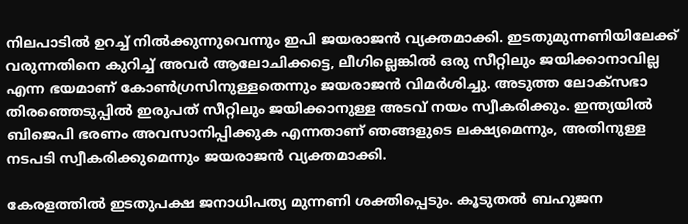നിലപാടില്‍ ഉറച്ച് നില്‍ക്കുന്നുവെന്നും ഇപി ജയരാജന്‍ വ്യക്തമാക്കി. ഇടതുമുന്നണിയിലേക്ക് വരുന്നതിനെ കുറിച്ച് അവര്‍ ആലോചിക്കട്ടെ, ലീഗില്ലെങ്കില്‍ ഒരു സീറ്റിലും ജയിക്കാനാവില്ല എന്ന ഭയമാണ് കോണ്‍ഗ്രസിനുള്ളതെന്നും ജയരാജന്‍ വിമര്‍ശിച്ചു. അടുത്ത ലോക്‌സഭാ തിരഞ്ഞെടുപ്പില്‍ ഇരുപത് സീറ്റിലും ജയിക്കാനുള്ള അടവ് നയം സ്വീകരിക്കും. ഇന്ത്യയില്‍ ബിജെപി ഭരണം അവസാനിപ്പിക്കുക എന്നതാണ് ഞങ്ങളുടെ ലക്ഷ്യമെന്നും, അതിനുള്ള നടപടി സ്വീകരിക്കുമെന്നും ജയരാജന്‍ വ്യക്തമാക്കി.

കേരളത്തില്‍ ഇടതുപക്ഷ ജനാധിപത്യ മുന്നണി ശക്തിപ്പെടും. കൂടുതല്‍ ബഹുജന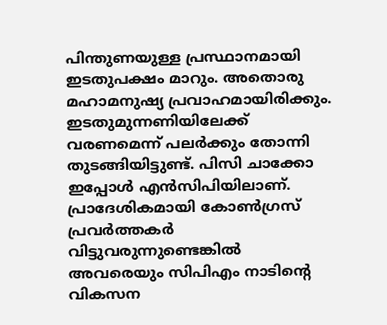പിന്തുണയുള്ള പ്രസ്ഥാനമായി ഇടതുപക്ഷം മാറും. അതൊരു മഹാമനുഷ്യ പ്രവാഹമായിരിക്കും. ഇടതുമുന്നണിയിലേക്ക് വരണമെന്ന് പലര്‍ക്കും തോന്നി തുടങ്ങിയിട്ടുണ്ട്. പിസി ചാക്കോ ഇപ്പോള്‍ എന്‍സിപിയിലാണ്. പ്രാദേശികമായി കോണ്‍ഗ്രസ് പ്രവര്‍ത്തകര്‍ വിട്ടുവരുന്നുണ്ടെങ്കില്‍ അവരെയും സിപിഎം നാടിന്റെ വികസന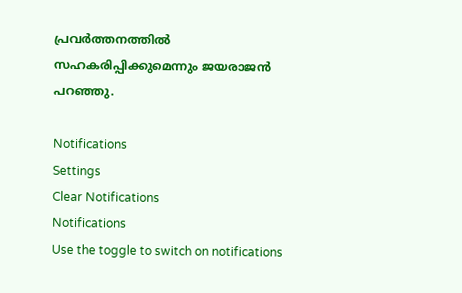പ്രവര്‍ത്തനത്തില്‍ സഹകരിപ്പിക്കുമെന്നും ജയരാജന്‍ പറഞ്ഞു.

Notifications
Settings
Clear Notifications
Notifications
Use the toggle to switch on notifications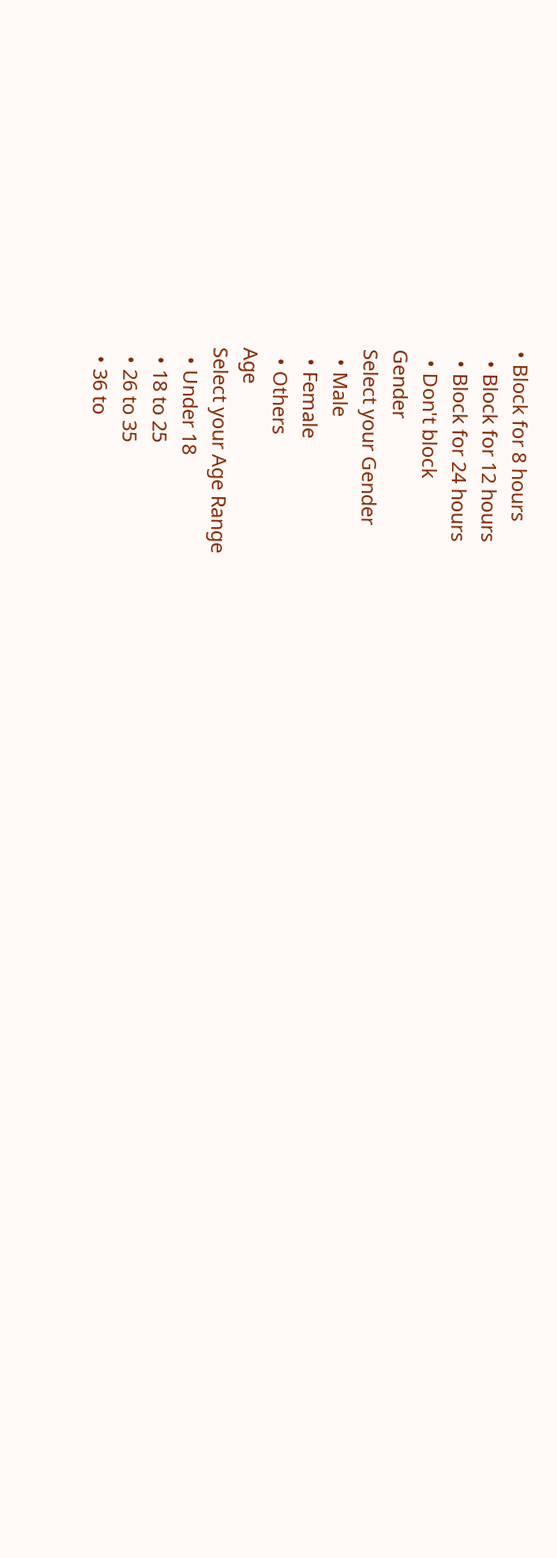• Block for 8 hours
  • Block for 12 hours
  • Block for 24 hours
  • Don't block
Gender
Select your Gender
  • Male
  • Female
  • Others
Age
Select your Age Range
  • Under 18
  • 18 to 25
  • 26 to 35
  • 36 to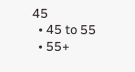45
  • 45 to 55
  • 55+